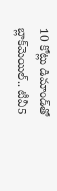10 కోట్లు డిమాండ్‌తో బ్లాక్‌మెయిల్.. టీవీ5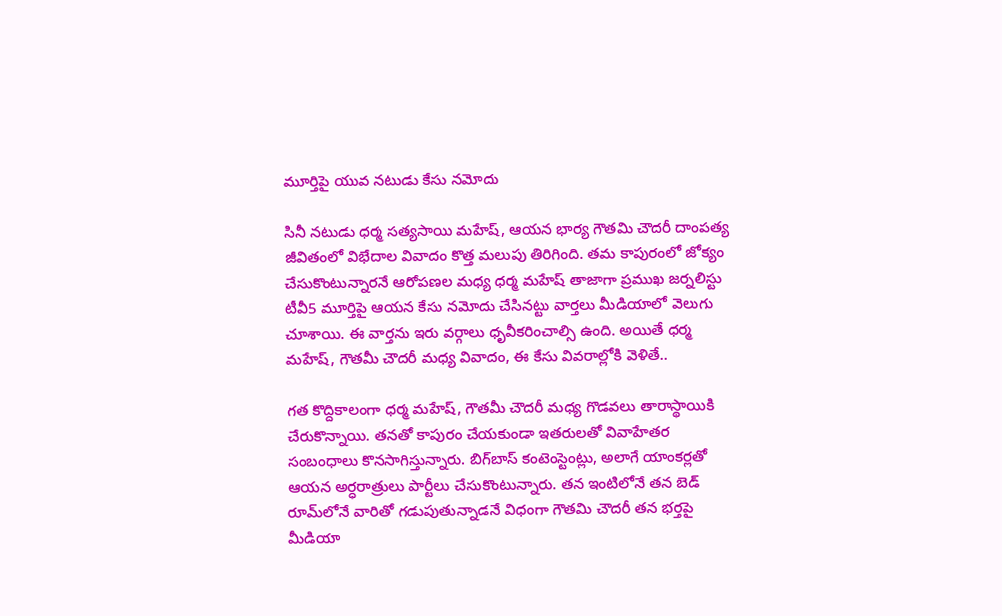మూర్తిపై యువ నటుడు కేసు నమోదు

సినీ నటుడు ధర్మ సత్యసాయి మహేష్, ఆయన భార్య గౌతమి చౌదరీ దాంపత్య జీవితంలో విభేదాల వివాదం కొత్త మలుపు తిరిగింది. తమ కాపురంలో జోక్యం చేసుకొంటున్నారనే ఆరోపణల మధ్య ధర్మ మహేష్ తాజాగా ప్రముఖ జర్నలిస్టు టీవీ5 మూర్తిపై ఆయన కేసు నమోదు చేసినట్టు వార్తలు మీడియాలో వెలుగు చూశాయి. ఈ వార్తను ఇరు వర్గాలు ధృవీకరించాల్సి ఉంది. అయితే ధర్మ మహేష్, గౌతమీ చౌదరీ మధ్య వివాదం, ఈ కేసు వివరాల్లోకి వెళితే..

గత కొద్దికాలంగా ధర్మ మహేష్, గౌతమీ చౌదరీ మధ్య గొడవలు తారాస్థాయికి చేరుకొన్నాయి. తనతో కాపురం చేయకుండా ఇతరులతో వివాహేతర సంబంధాలు కొనసాగిస్తున్నారు. బిగ్‌బాస్ కంటెంస్టెంట్లు, అలాగే యాంకర్లతో ఆయన అర్ధరాత్రులు పార్టీలు చేసుకొంటున్నారు. తన ఇంటిలోనే తన బెడ్ రూమ్‌లోనే వారితో గడుపుతున్నాడనే విధంగా గౌతమి చౌదరీ తన భర్తపై మీడియా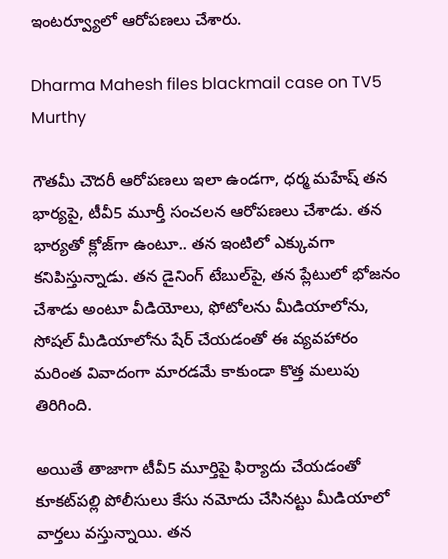ఇంటర్వ్యూలో ఆరోపణలు చేశారు.

Dharma Mahesh files blackmail case on TV5 Murthy

గౌతమీ చౌదరీ ఆరోపణలు ఇలా ఉండగా, ధర్మ మహేష్ తన భార్యపై, టీవీ5 మూర్తీ సంచలన ఆరోపణలు చేశాడు. తన భార్యతో క్లోజ్‌గా ఉంటూ.. తన ఇంటిలో ఎక్కువగా కనిపిస్తున్నాడు. తన డైనింగ్ టేబుల్‌పై, తన ప్లేటులో భోజనం చేశాడు అంటూ వీడియోలు, ఫోటోలను మీడియాలోను, సోషల్ మీడియాలోను షేర్ చేయడంతో ఈ వ్యవహారం మరింత వివాదంగా మారడమే కాకుండా కొత్త మలుపు తిరిగింది.

అయితే తాజాగా టీవీ5 మూర్తిపై ఫిర్యాదు చేయడంతో కూకట్‌పల్లి పోలీసులు కేసు నమోదు చేసినట్టు మీడియాలో వార్తలు వస్తున్నాయి. తన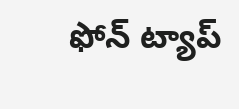ఫోన్ ట్యాప్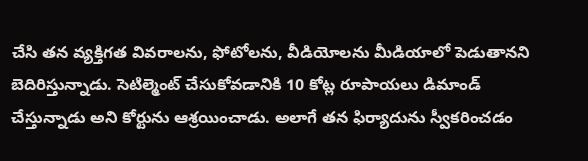చేసి తన వ్యక్తిగత వివరాలను, ఫోటోలను, వీడియోలను మీడియాలో పెడుతానని బెదిరిస్తున్నాడు. సెటిల్మెంట్ చేసుకోవడానికి 10 కోట్ల రూపాయలు డిమాండ్ చేస్తున్నాడు అని కోర్టును ఆశ్రయించాడు. అలాగే తన ఫిర్యాదును స్వీకరించడం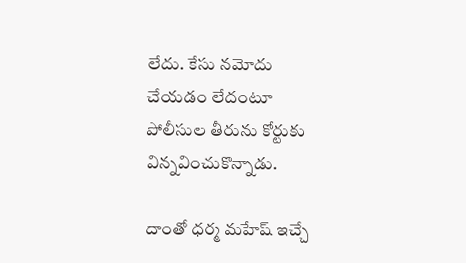లేదు. కేసు నమోదు చేయడం లేదంటూ పోలీసుల తీరును కోర్టుకు విన్నవించుకొన్నాడు.

దాంతో ధర్మ మహేష్ ఇచ్చే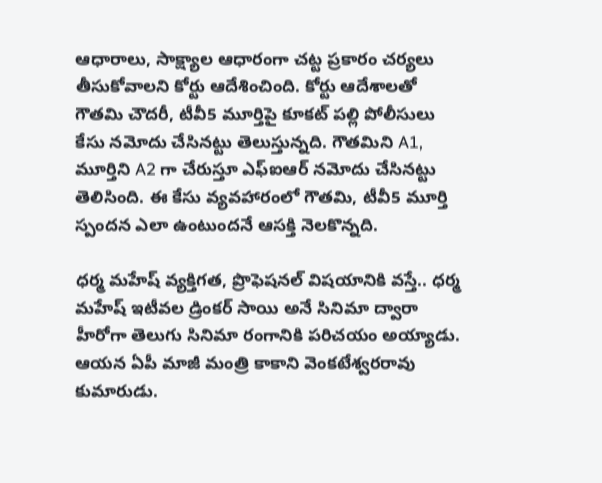ఆధారాలు, సాక్ష్యాల ఆధారంగా చట్ట ప్రకారం చర్యలు తీసుకోవాలని కోర్టు ఆదేశించింది. కోర్టు ఆదేశాలతో గౌతమి చౌదరీ, టీవీ5 మూర్తిపై కూకట్ పల్లి పోలీసులు కేసు నమోదు చేసినట్టు తెలుస్తున్నది. గౌతమిని A1, మూర్తిని A2 గా చేరుస్తూ ఎఫ్ఐఆర్ నమోదు చేసినట్టు తెలిసింది. ఈ కేసు వ్యవహారంలో గౌతమి, టీవీ5 మూర్తి స్పందన ఎలా ఉంటుందనే ఆసక్తి నెలకొన్నది.

ధర్మ మహేష్ వ్యక్తిగత, ప్రొఫెషనల్ విషయానికి వస్తే.. ధర్మ మహేష్ ఇటీవల డ్రింకర్ సాయి అనే సినిమా ద్వారా హీరోగా తెలుగు సినిమా రంగానికి పరిచయం అయ్యాడు. ఆయన ఏపీ మాజీ మంత్రి కాకాని వెంకటేశ్వరరావు కుమారుడు.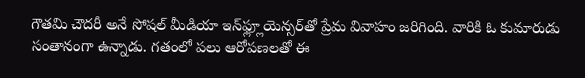గౌతమి చౌదరీ అనే సోషల్ మీడియా ఇన్‌ఫ్ల్లూయెన్సర్‌తో ప్రేమ వివాహం జరిగింది. వారికి ఓ కుమారుడు సంతానంగా ఉన్నాడు. గతంలో పలు ఆరోపణలతో ఈ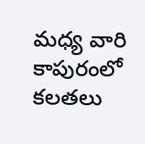మధ్య వారి కాపురంలో కలతలు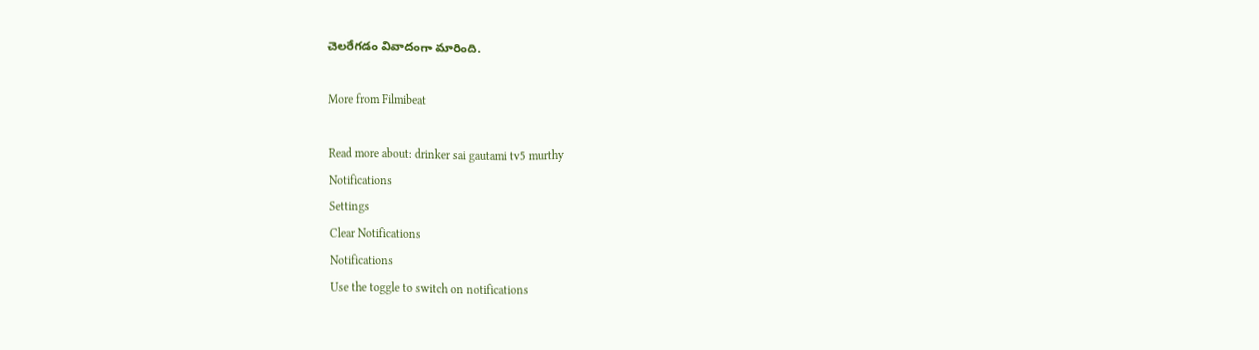చెలరేగడం వివాదంగా మారింది.

More from Filmibeat

Read more about: drinker sai gautami tv5 murthy
Notifications
Settings
Clear Notifications
Notifications
Use the toggle to switch on notifications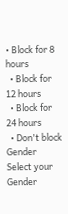• Block for 8 hours
  • Block for 12 hours
  • Block for 24 hours
  • Don't block
Gender
Select your Gender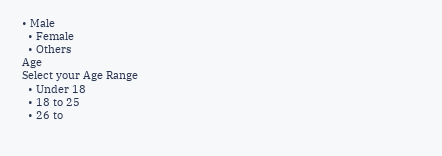• Male
  • Female
  • Others
Age
Select your Age Range
  • Under 18
  • 18 to 25
  • 26 to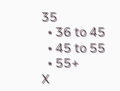35
  • 36 to 45
  • 45 to 55
  • 55+
X